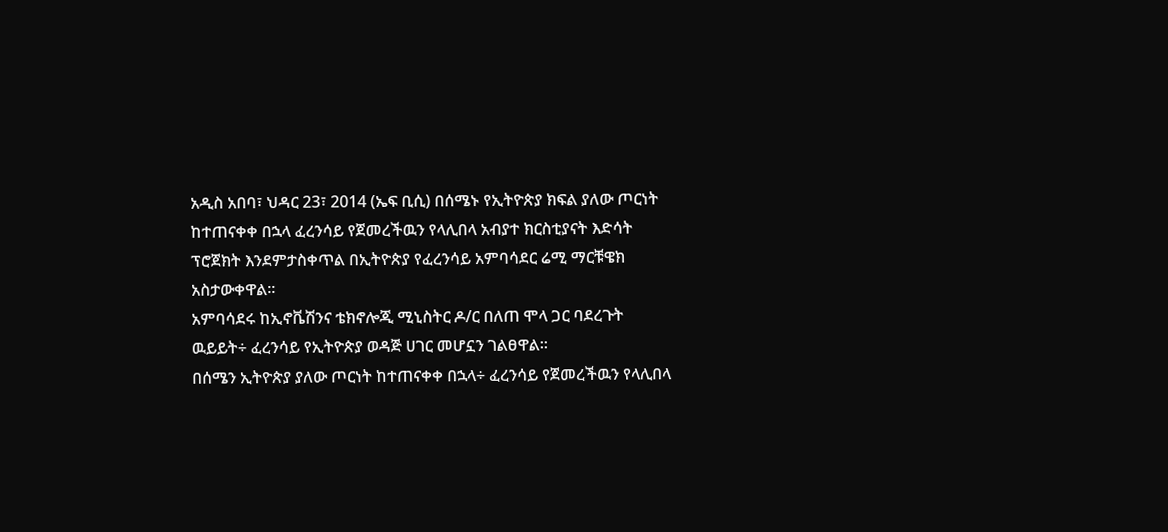አዲስ አበባ፣ ህዳር 23፣ 2014 (ኤፍ ቢሲ) በሰሜኑ የኢትዮጵያ ክፍል ያለው ጦርነት ከተጠናቀቀ በኋላ ፈረንሳይ የጀመረችዉን የላሊበላ አብያተ ክርስቲያናት እድሳት ፕሮጀክት እንደምታስቀጥል በኢትዮጵያ የፈረንሳይ አምባሳደር ሬሚ ማርቹዌክ አስታውቀዋል፡፡
አምባሳደሩ ከኢኖቬሽንና ቴክኖሎጂ ሚኒስትር ዶ/ር በለጠ ሞላ ጋር ባደረጉት ዉይይት÷ ፈረንሳይ የኢትዮጵያ ወዳጅ ሀገር መሆኗን ገልፀዋል፡፡
በሰሜን ኢትዮጵያ ያለው ጦርነት ከተጠናቀቀ በኋላ÷ ፈረንሳይ የጀመረችዉን የላሊበላ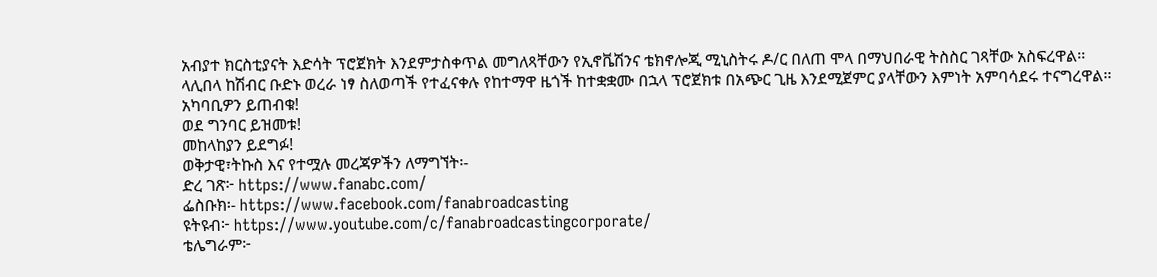አብያተ ክርስቲያናት እድሳት ፕሮጀክት እንደምታስቀጥል መግለጻቸውን የኢኖቬሽንና ቴክኖሎጂ ሚኒስትሩ ዶ/ር በለጠ ሞላ በማህበራዊ ትስስር ገጻቸው አስፍረዋል፡፡
ላሊበላ ከሽብር ቡድኑ ወረራ ነፃ ስለወጣች የተፈናቀሉ የከተማዋ ዜጎች ከተቋቋሙ በኋላ ፕሮጀክቱ በአጭር ጊዜ እንደሚጀምር ያላቸውን እምነት አምባሳደሩ ተናግረዋል፡፡
አካባቢዎን ይጠብቁ!
ወደ ግንባር ይዝመቱ!
መከላከያን ይደግፉ!
ወቅታዊ፣ትኩስ እና የተሟሉ መረጃዎችን ለማግኘት፡-
ድረ ገጽ፦ https://www.fanabc.com/
ፌስቡክ፡- https://www.facebook.com/fanabroadcasting
ዩትዩብ፦ https://www.youtube.com/c/fanabroadcastingcorporate/
ቴሌግራም፦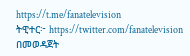https://t.me/fanatelevision
ትዊተር፦ https://twitter.com/fanatelevision በመወዳጀት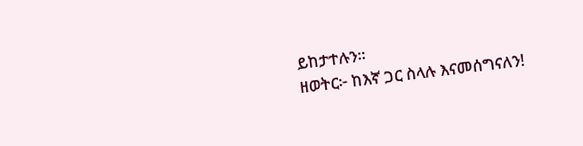ይከታተሉን፡፡
ዘወትር፦ ከእኛ ጋር ስላሉ እናመሰግናለን!